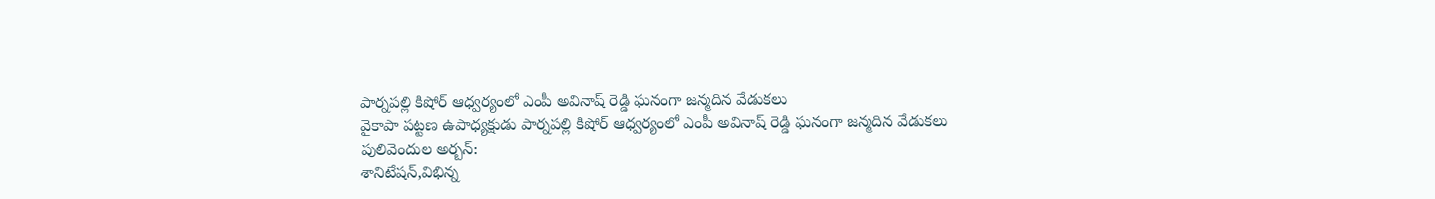పార్నపల్లి కిషోర్ ఆధ్వర్యంలో ఎంపీ అవినాష్ రెడ్డి ఘనంగా జన్మదిన వేడుకలు
వైకాపా పట్టణ ఉపాధ్యక్షుడు పార్నపల్లి కిషోర్ ఆధ్వర్యంలో ఎంపీ అవినాష్ రెడ్డి ఘనంగా జన్మదిన వేడుకలు
పులివెందుల అర్బన్:
శానిటేషన్,విభిన్న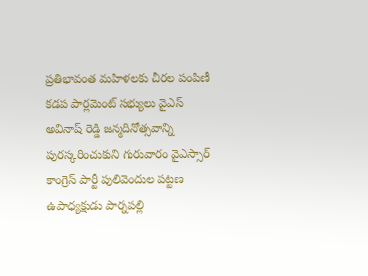ప్రతిభావంత మహిళలకు చీరల పంపిణీ
కడప పార్లమెంట్ సభ్యులు వైఎస్ అవినాష్ రెడ్డి జన్మదినోత్సవాన్ని పురస్కరించుకుని గురువారం వైఎస్సార్ కాంగ్రెస్ పార్టీ పులివెందుల పట్టణ ఉపాధ్యక్షుడు పార్నపల్లి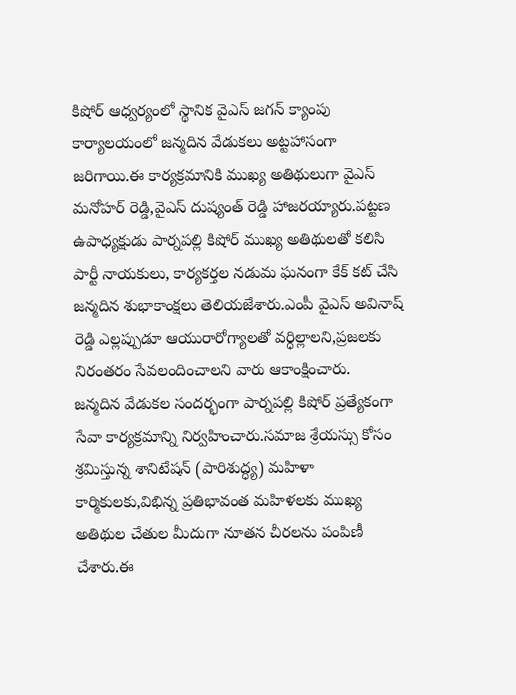కిషోర్ ఆధ్వర్యంలో స్థానిక వైఎస్ జగన్ క్యాంపు కార్యాలయంలో జన్మదిన వేడుకలు అట్టహాసంగా జరిగాయి.ఈ కార్యక్రమానికి ముఖ్య అతిథులుగా వైఎస్ మనోహర్ రెడ్డి,వైఎస్ దుష్యంత్ రెడ్డి హాజరయ్యారు.పట్టణ ఉపాధ్యక్షుడు పార్నపల్లి కిషోర్ ముఖ్య అతిథులతో కలిసి పార్టీ నాయకులు, కార్యకర్తల నడుమ ఘనంగా కేక్ కట్ చేసి జన్మదిన శుభాకాంక్షలు తెలియజేశారు.ఎంపీ వైఎస్ అవినాష్ రెడ్డి ఎల్లప్పుడూ ఆయురారోగ్యాలతో వర్ధిల్లాలని,ప్రజలకు నిరంతరం సేవలందించాలని వారు ఆకాంక్షించారు.
జన్మదిన వేడుకల సందర్భంగా పార్నపల్లి కిషోర్ ప్రత్యేకంగా సేవా కార్యక్రమాన్ని నిర్వహించారు.సమాజ శ్రేయస్సు కోసం శ్రమిస్తున్న శానిటేషన్ (పారిశుద్ధ్య) మహిళా కార్మికులకు,విభిన్న ప్రతిభావంత మహిళలకు ముఖ్య అతిథుల చేతుల మీదుగా నూతన చీరలను పంపిణీ చేశారు.ఈ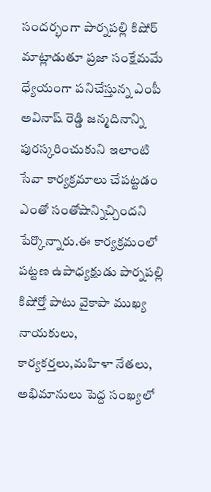సందర్భంగా పార్నపల్లి కిషోర్ మాట్లాడుతూ ప్రజా సంక్షేమమే ధ్యేయంగా పనిచేస్తున్న ఎంపీ అవినాష్ రెడ్డి జన్మదినాన్ని పురస్కరించుకుని ఇలాంటి సేవా కార్యక్రమాలు చేపట్టడం ఎంతో సంతోషాన్నిచ్చిందని పేర్కొన్నారు.ఈ కార్యక్రమంలో పట్టణ ఉపాధ్యక్షుడు పార్నపల్లి కిషోర్తో పాటు వైకాపా ముఖ్య నాయకులు, కార్యకర్తలు,మహిళా నేతలు, అభిమానులు పెద్ద సంఖ్యలో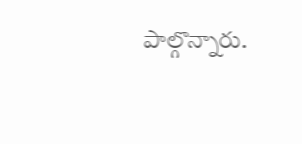పాల్గొన్నారు.